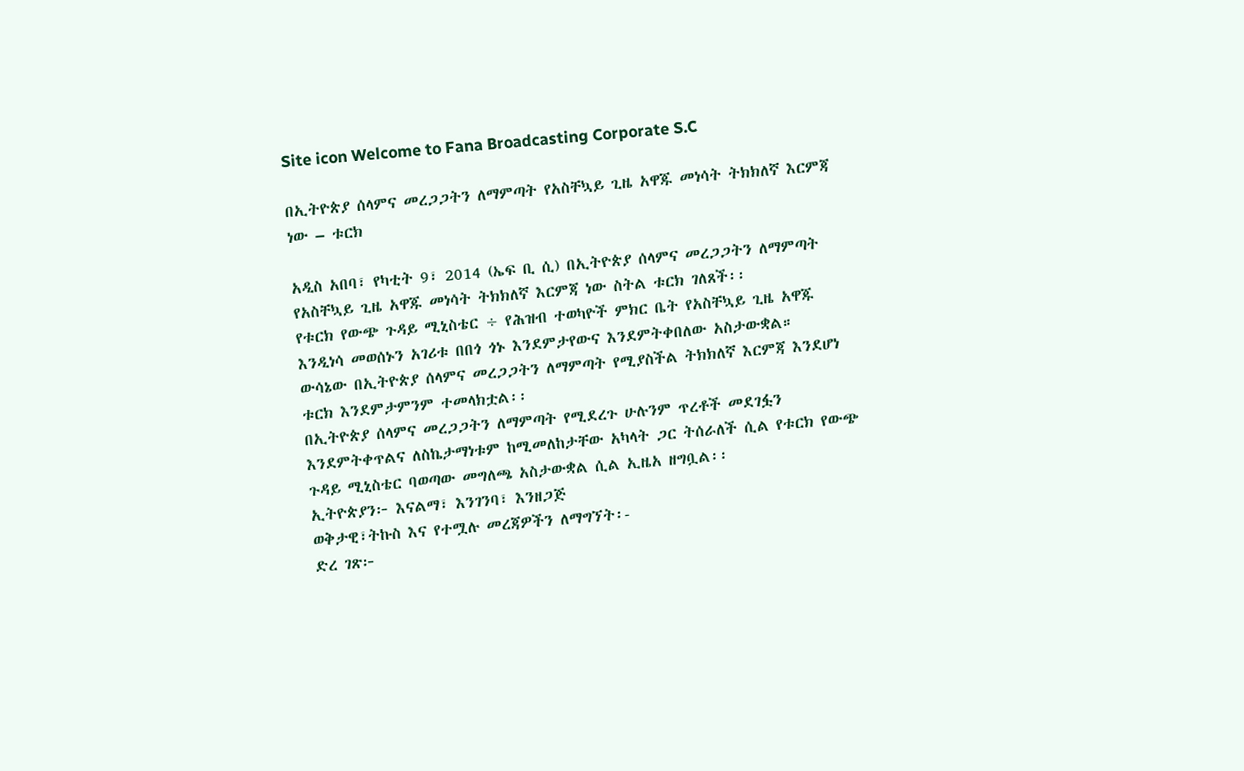Site icon Welcome to Fana Broadcasting Corporate S.C

በኢትዮጵያ ሰላምና መረጋጋትን ለማምጣት የአስቸኳይ ጊዜ አዋጁ መነሳት ትክክለኛ እርምጃ ነው – ቱርክ

አዲስ አበባ፣ የካቲት 9፣ 2014 (ኤፍ ቢ ሲ) በኢትዮጵያ ሰላምና መረጋጋትን ለማምጣት የአስቸኳይ ጊዜ አዋጁ መነሳት ትክክለኛ እርምጃ ነው ስትል ቱርክ ገለጸች፡፡
የቱርክ የውጭ ጉዳይ ሚኒስቴር ÷ የሕዝብ ተወካዮች ምክር ቤት የአስቸኳይ ጊዜ አዋጁ እንዲነሳ መወሰኑን አገሪቱ በበጎ ጎኑ እንደምታየውና እንደምትቀበለው አስታውቋል።
ውሳኔው በኢትዮጵያ ሰላምና መረጋጋትን ለማምጣት የሚያስችል ትክክለኛ እርምጃ እንደሆነ ቱርክ እንደምታምንም ተመላክቷል፡፡
በኢትዮጵያ ሰላምና መረጋጋትን ለማምጣት የሚደረጉ ሁሉንም ጥረቶች መደገፏን እንደምትቀጥልና ለስኬታማነቱም ከሚመለከታቸው አካላት ጋር ትሰራለች ሲል የቱርክ የውጭ ጉዳይ ሚኒስቴር ባወጣው መግለጫ አስታውቋል ሲል ኢዜአ ዘግቧል፡፡
ኢትዮጵያን፦ እናልማ፣ እንገንባ፣ እንዘጋጅ
ወቅታዊ፣ትኩስ እና የተሟሉ መረጃዎችን ለማግኘት፡-
ድረ ገጽ፦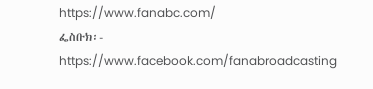https://www.fanabc.com/
ፌስቡክ፡- https://www.facebook.com/fanabroadcasting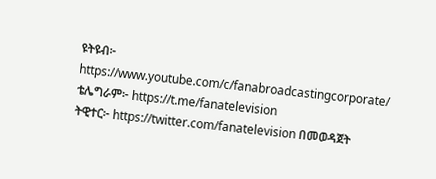ዩትዩብ፦ https://www.youtube.com/c/fanabroadcastingcorporate/
ቴሌግራም፦ https://t.me/fanatelevision
ትዊተር፦ https://twitter.com/fanatelevision በመወዳጀት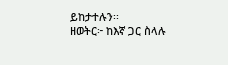ይከታተሉን፡፡
ዘወትር፦ ከእኛ ጋር ስላሉ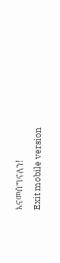እናመሰግናለን!
Exit mobile version